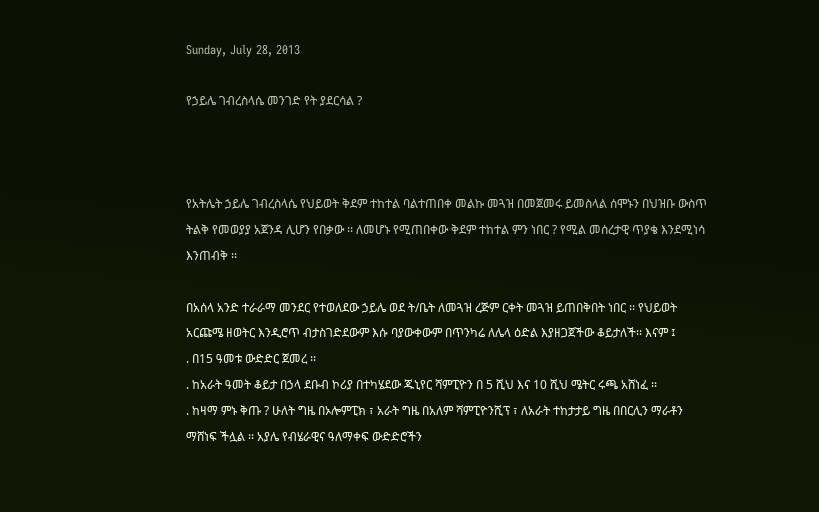Sunday, July 28, 2013

የኃይሌ ገብረስላሴ መንገድ የት ያደርሳል ?



የአትሌት ኃይሌ ገብረስላሴ የህይወት ቅደም ተከተል ባልተጠበቀ መልኩ መጓዝ በመጀመሩ ይመስላል ሰሞኑን በህዝቡ ውስጥ ትልቅ የመወያያ አጀንዳ ሊሆን የበቃው ፡፡ ለመሆኑ የሚጠበቀው ቅደም ተከተል ምን ነበር ? የሚል መሰረታዊ ጥያቄ እንደሚነሳ እንጠብቅ ፡፡

በአሰላ አንድ ተራራማ መንደር የተወለደው ኃይሌ ወደ ት/ቤት ለመጓዝ ረጅም ርቀት መጓዝ ይጠበቅበት ነበር ፡፡ የህይወት አርጩሜ ዘወትር እንዲሮጥ ብታስገድደውም እሱ ባያውቀውም በጥንካሬ ለሌላ ዕድል እያዘጋጀችው ቆይታለች፡፡ እናም ፤
. በ15 ዓመቱ ውድድር ጀመረ ፡፡
. ከአራት ዓመት ቆይታ በኃላ ደቡብ ኮሪያ በተካሄደው ጁኒየር ሻምፒዮን በ 5 ሺህ እና 10 ሺህ ሜትር ሩጫ አሸነፈ ፡፡
. ከዛማ ምኑ ቅጡ ? ሁለት ግዜ በኦሎምፒክ ፣ አራት ግዜ በአለም ሻምፒዮንሺፕ ፣ ለአራት ተከታታይ ግዜ በበርሊን ማራቶን ማሸነፍ ችሏል ፡፡ አያሌ የብሄራዊና ዓለማቀፍ ውድድሮችን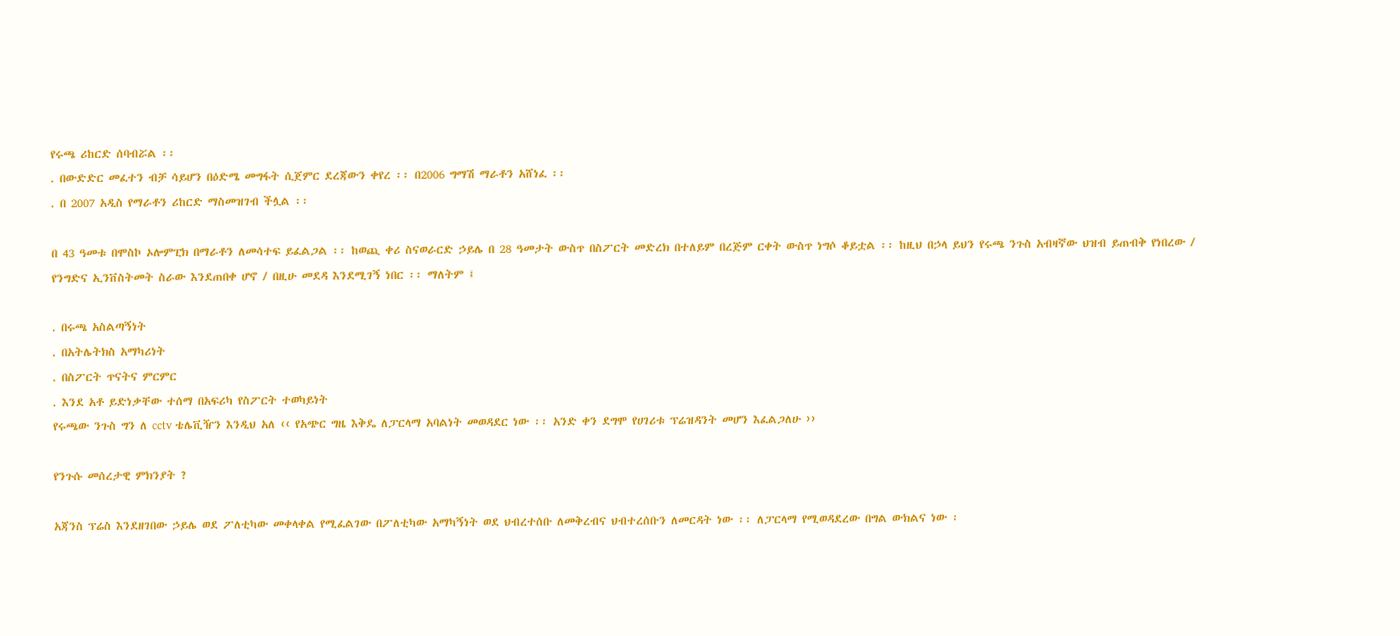የሩጫ ሪከርድ ሰባብሯል ፡፡
. በውድድር መፈተን ብቻ ሳይሆን በዕድሜ መግፋት ሲጀምር ደረጃውን ቀየረ ፡፡ በ2006 ግማሽ ማራቶን አሸነፈ ፡፡
. በ 2007 አዲስ የማራቶን ሪከርድ ማስመዝገብ ችሏል ፡፡

በ 43 ዓመቱ በሞስኮ ኦሎምፒክ በማራቶን ለመሳተፍ ይፈልጋል ፡፡ ከወጪ ቀሪ ስናወራርድ ኃይሌ በ 28 ዓመታት ውስጥ በስፖርት መድረክ በተለይም በረጅም ርቀት ውስጥ ነግሶ ቆይቷል ፡፡ ከዚህ በኃላ ይህን የሩጫ ንጉስ አብዛኛው ህዝብ ይጠብቅ የነበረው / የንግድና ኢንቨስትመት ስራው እንደጠበቀ ሆኖ / በዚሁ መደዳ እንደሚገኝ ነበር ፡፡ ማለትም ፤

. በሩጫ አስልጣኝነት
. በአትሌትክስ አማካሪነት
. በስፖርት ጥናትና ምርምር
. እንደ አቶ ይድነቃቸው ተሰማ በአፍሪካ የስፖርት ተወካይነት
የሩጫው ንጉስ ግን ለ cctv ቴሌቪዥን እንዲህ አለ ‹‹ የአጭር ግዜ እቅዴ ለፓርላማ አባልነት መወዳደር ነው ፡፡ አንድ ቀን ደግሞ የሀገሪቱ ፕሬዝዳንት መሆን እፈልጋለሁ ››

የንጉሱ መሰረታዊ ምክንያት ?

አጃንስ ፕሬስ እንደዘገበው ኃይሌ ወደ ፖለቲካው መቀላቀል የሚፈልገው በፖለቲካው አማካኝነት ወደ ህብረተሰቡ ለመቅረብና ህብተረሰቡን ለመርዳት ነው ፡፡ ለፓርላማ የሚወዳደረው በግል ውክልና ነው ፡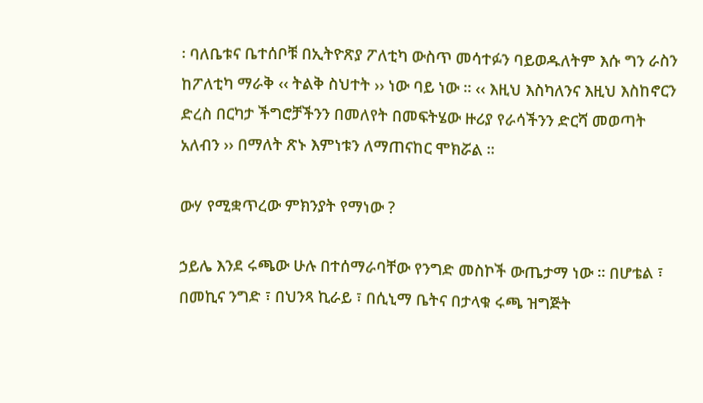፡ ባለቤቱና ቤተሰቦቹ በኢትዮጽያ ፖለቲካ ውስጥ መሳተፉን ባይወዱለትም እሱ ግን ራስን ከፖለቲካ ማራቅ ‹‹ ትልቅ ስህተት ›› ነው ባይ ነው ፡፡ ‹‹ እዚህ እስካለንና እዚህ እስከኖርን ድረስ በርካታ ችግሮቻችንን በመለየት በመፍትሄው ዙሪያ የራሳችንን ድርሻ መወጣት አለብን ›› በማለት ጽኑ እምነቱን ለማጠናከር ሞክሯል ፡፡

ውሃ የሚቋጥረው ምክንያት የማነው ?

ኃይሌ እንደ ሩጫው ሁሉ በተሰማራባቸው የንግድ መስኮች ውጤታማ ነው ፡፡ በሆቴል ፣ በመኪና ንግድ ፣ በህንጻ ኪራይ ፣ በሲኒማ ቤትና በታላቁ ሩጫ ዝግጅት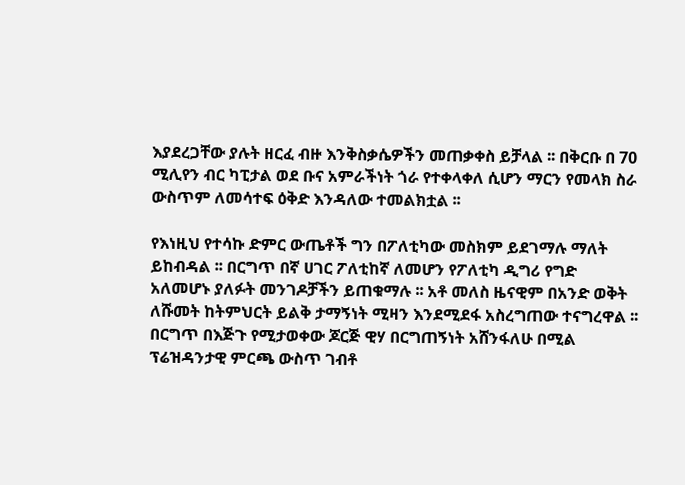እያደረጋቸው ያሉት ዘርፈ ብዙ እንቅስቃሴዎችን መጠቃቀስ ይቻላል ፡፡ በቅርቡ በ 70 ሚሊየን ብር ካፒታል ወደ ቡና አምራችነት ጎራ የተቀላቀለ ሲሆን ማርን የመላክ ስራ ውስጥም ለመሳተፍ ዕቅድ እንዳለው ተመልክቷል ፡፡

የእነዚህ የተሳኩ ድምር ውጤቶች ግን በፖለቲካው መስክም ይደገማሉ ማለት ይከብዳል ፡፡ በርግጥ በኛ ሀገር ፖለቲከኛ ለመሆን የፖለቲካ ዲግሪ የግድ አለመሆኑ ያለፉት መንገዶቻችን ይጠቁማሉ ፡፡ አቶ መለስ ዜናዊም በአንድ ወቅት ለሹመት ከትምህርት ይልቅ ታማኝነት ሚዛን እንደሚደፋ አስረግጠው ተናግረዋል ፡፡ በርግጥ በእጅጉ የሚታወቀው ጆርጅ ዊሃ በርግጠኝነት አሸንፋለሁ በሚል ፕሬዝዳንታዊ ምርጫ ውስጥ ገብቶ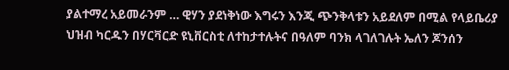ያልተማረ አይመራንም … ዊሃን ያደነቅነው እግሩን እንጂ ጭንቅላቱን አይደለም በሚል የላይቤሪያ ህዝብ ካርዱን በሃርቫርድ ዩኒቨርስቲ ለተከታተሉትና በዓለም ባንክ ላገለገሉት ኤለን ጆንሰን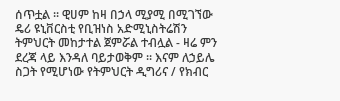ሰጥቷል ፡፡ ዊሀም ከዛ በኃላ ሚያሚ በሚገኘው ዴሪ ዩኒቨርስቲ የቢዝነስ አድሚኒስትሬሽን ትምህርት መከታተል ጀምሯል ተብሏል - ዛሬ ምን ደረጃ ላይ እንዳለ ባይታወቅም ፡፡ እናም ለኃይሌ ስጋት የሚሆነው የትምህርት ዲግሪና / የክብር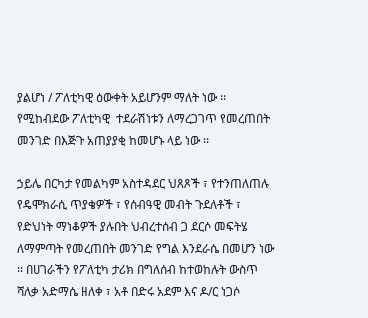ያልሆነ / ፖለቲካዊ ዕውቀት አይሆንም ማለት ነው ፡፡ የሚከብደው ፖለቲካዊ  ተደራሽነቱን ለማረጋገጥ የመረጠበት መንገድ በእጅጉ አጠያያቂ ከመሆኑ ላይ ነው ፡፡

ኃይሌ በርካታ የመልካም አስተዳደር ህጸጾች ፣ የተንጠለጠሉ የዴሞክራሲ ጥያቄዎች ፣ የሰብዓዊ መብት ጉደለቶች ፣ የድህነት ማነቆዎች ያሉበት ህብረተሰብ ጋ ደርሶ መፍትሄ ለማምጣት የመረጠበት መንገድ የግል እንደራሴ በመሆን ነው ፡፡ በሀገራችን የፖለቲካ ታሪክ በግለሰብ ከተወከሉት ውስጥ ሻለቃ አድማሴ ዘለቀ ፣ አቶ በድሩ አደም እና ዶ/ር ነጋሶ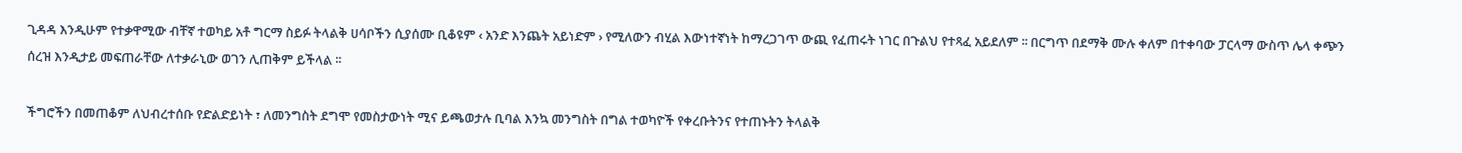ጊዳዳ እንዲሁም የተቃዋሚው ብቸኛ ተወካይ አቶ ግርማ ስይፉ ትላልቅ ሀሳቦችን ሲያሰሙ ቢቆዩም ‹ አንድ እንጨት አይነድም › የሚለውን ብሂል እውነተኛነት ከማረጋገጥ ውጪ የፈጠሩት ነገር በጉልህ የተጻፈ አይደለም ፡፡ በርግጥ በደማቅ ሙሉ ቀለም በተቀባው ፓርላማ ውስጥ ሌላ ቀጭን ሰረዝ እንዲታይ መፍጠራቸው ለተቃራኒው ወገን ሊጠቅም ይችላል ፡፡

ችግሮችን በመጠቆም ለህብረተሰቡ የድልድይነት ፣ ለመንግስት ደግሞ የመስታውነት ሚና ይጫወታሉ ቢባል እንኳ መንግስት በግል ተወካዮች የቀረቡትንና የተጠኑትን ትላልቅ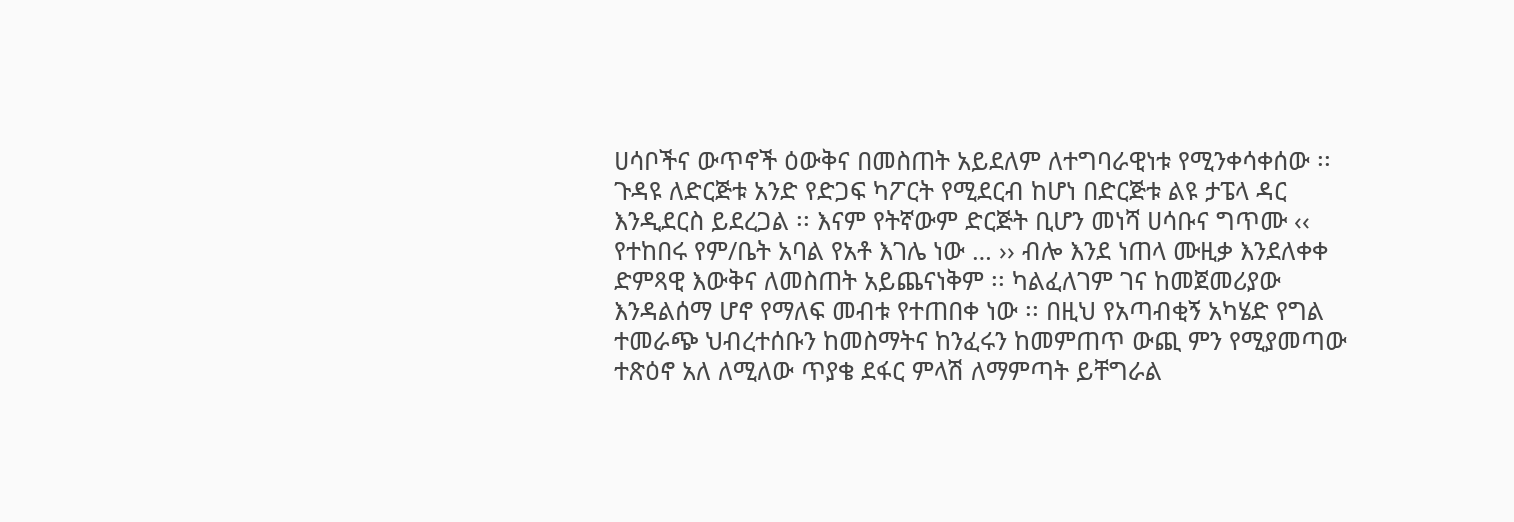ሀሳቦችና ውጥኖች ዕውቅና በመስጠት አይደለም ለተግባራዊነቱ የሚንቀሳቀሰው ፡፡ ጉዳዩ ለድርጅቱ አንድ የድጋፍ ካፖርት የሚደርብ ከሆነ በድርጅቱ ልዩ ታፔላ ዳር እንዲደርስ ይደረጋል ፡፡ እናም የትኛውም ድርጅት ቢሆን መነሻ ሀሳቡና ግጥሙ ‹‹ የተከበሩ የም/ቤት አባል የአቶ እገሌ ነው … ›› ብሎ እንደ ነጠላ ሙዚቃ እንደለቀቀ ድምጻዊ እውቅና ለመስጠት አይጨናነቅም ፡፡ ካልፈለገም ገና ከመጀመሪያው እንዳልሰማ ሆኖ የማለፍ መብቱ የተጠበቀ ነው ፡፡ በዚህ የአጣብቂኝ አካሄድ የግል ተመራጭ ህብረተሰቡን ከመስማትና ከንፈሩን ከመምጠጥ ውጪ ምን የሚያመጣው ተጽዕኖ አለ ለሚለው ጥያቄ ደፋር ምላሽ ለማምጣት ይቸግራል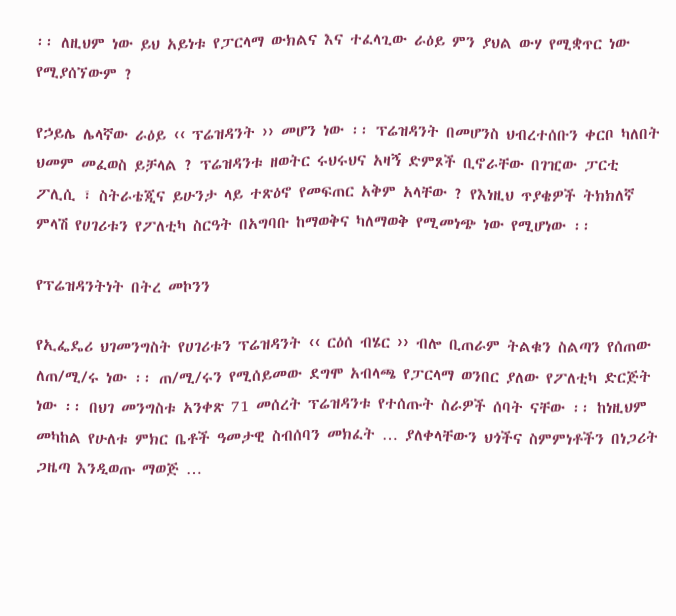፡፡ ለዚህም ነው ይህ አይነቱ የፓርላማ ውክልና እና ተፈላጊው ራዕይ ምን ያህል ውሃ የሚቋጥር ነው የሚያሰኘውም ?

የኃይሌ ሌላኛው ራዕይ ‹‹ ፕሬዝዳንት ›› መሆን ነው ፡፡ ፕሬዝዳንት በመሆንስ ህብረተሰቡን ቀርቦ ካለበት ህመም መፈወስ ይቻላል ? ፕሬዝዳንቱ ዘወትር ሩህሩህና አዛኝ ድምጾች ቢኖራቸው በገዢው ፓርቲ ፖሊሲ ፣ ስትራቴጂና ይሁንታ ላይ ተጽዕኖ የመፍጠር አቅም አላቸው ? የእነዚህ ጥያቄዎች ትክክለኛ ምላሽ የሀገሪቱን የፖለቲካ ስርዓት በአግባቡ ከማወቅና ካለማወቅ የሚመነጭ ነው የሚሆነው ፡፡

የፕሬዝዳንትነት በትረ መኮንን

የኢፌዴሪ ህገመንግስት የሀገሪቱን ፕሬዝዳንት ‹‹ ርዕሰ ብሄር ›› ብሎ ቢጠራም ትልቁን ስልጣን የሰጠው ለጠ/ሚ/ሩ ነው ፡፡ ጠ/ሚ/ሩን የሚሰይመው ደግሞ አብላጫ የፓርላማ ወንበር ያለው የፖለቲካ ድርጅት ነው ፡፡ በህገ መንግስቱ አንቀጽ 71 መሰረት ፕሬዝዳንቱ የተሰጡት ስራዎች ሰባት ናቸው ፡፡ ከነዚህም መካከል የሁለቱ ምክር ቤቶች ዓመታዊ ስብሰባን መክፈት … ያለቀላቸውን ህጎችና ስምምነቶችን በነጋሪት ጋዜጣ እንዲወጡ ማወጅ …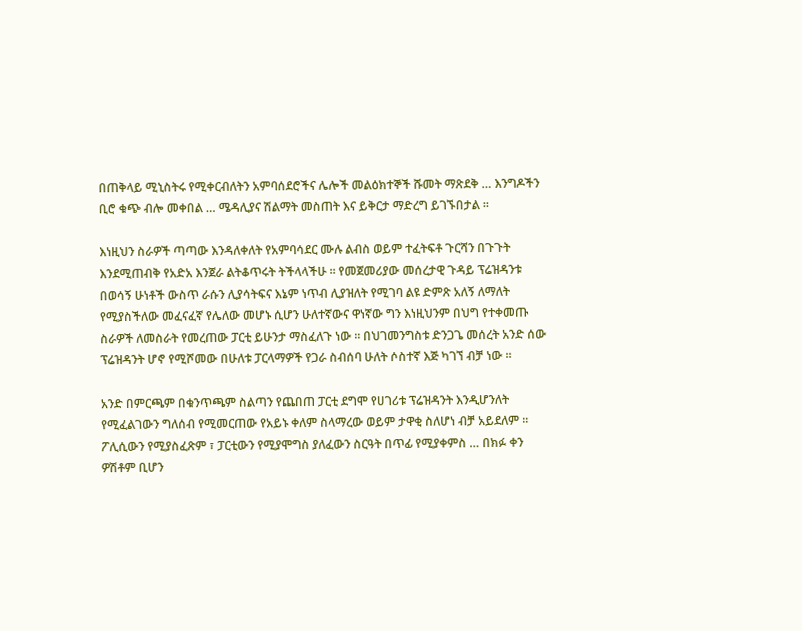በጠቅላይ ሚኒስትሩ የሚቀርብለትን አምባሰደሮችና ሌሎች መልዕክተኞች ሹመት ማጽደቅ … እንግዶችን ቢሮ ቁጭ ብሎ መቀበል … ሜዳሊያና ሽልማት መስጠት እና ይቅርታ ማድረግ ይገኙበታል ፡፡

እነዚህን ስራዎች ጣጣው እንዳለቀለት የአምባሳደር ሙሉ ልብስ ወይም ተፈትፍቶ ጉርሻን በጉጉት እንደሚጠብቅ የአድአ እንጀራ ልትቆጥሩት ትችላላችሁ ፡፡ የመጀመሪያው መሰረታዊ ጉዳይ ፕሬዝዳንቱ በወሳኝ ሁነቶች ውስጥ ራሱን ሊያሳትፍና እኔም ነጥብ ሊያዝለት የሚገባ ልዩ ድምጽ አለኝ ለማለት የሚያስችለው መፈናፈኛ የሌለው መሆኑ ሲሆን ሁለተኛውና ዋነኛው ግን እነዚህንም በህግ የተቀመጡ ስራዎች ለመስራት የመረጠው ፓርቲ ይሁንታ ማስፈለጉ ነው ፡፡ በህገመንግስቱ ድንጋጌ መሰረት አንድ ሰው ፕሬዝዳንት ሆኖ የሚሾመው በሁለቱ ፓርላማዎች የጋራ ስብሰባ ሁለት ሶስተኛ እጅ ካገኘ ብቻ ነው ፡፡

አንድ በምርጫም በቁንጥጫም ስልጣን የጨበጠ ፓርቲ ደግሞ የሀገሪቱ ፕሬዝዳንት እንዲሆንለት የሚፈልገውን ግለሰብ የሚመርጠው የአይኑ ቀለም ስላማረው ወይም ታዋቂ ስለሆነ ብቻ አይደለም ፡፡ ፖሊሲውን የሚያስፈጽም ፣ ፓርቲውን የሚያሞግስ ያለፈውን ስርዓት በጥፊ የሚያቀምስ … በክፉ ቀን ዎሽቶም ቢሆን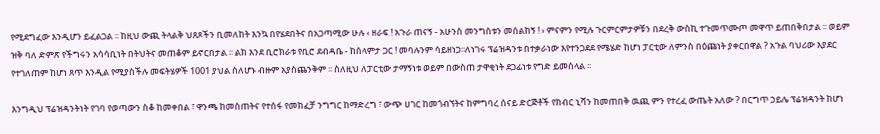የሚደግፈው እንዲሆን ይፈልጋል ፡፡ ከዚህ ውጪ ትላልቅ ህጸጾችን ቢመለከት እንኳ በየሄደበትና በአጋጣሚው ሁሉ ‹ ዘራፍ ! አጉራ ጠናኝ - አሁንስ መንግስቱን መሰልከኝ ! › ምናምን የሚሉ ጉርምርምታዎቹን በደረቅ ውስኪ ተጉመጥሙጦ መዋጥ ይጠበቅበታል ፡፡ ወይም ዝቅ ባለ ድምጽ የችግሩን አሳሳቢነት በትህትና መጠቆም ይኖርበታል ፡፡ ልክ እንደ ቢሮክራቱ የቢሮ ደብዳቤ - ከሰላምታ ጋር ! መባሉንም ሳይዘነጋ፡፡ለነገሩ ፕሬዝዳንቱ በተቃራነው እየተንጋደደ የሜሄድ ከሆነ ፓርቲው ለምንስ በዕጩነት ያቀርበዋል ? አጉል ባህሪው እያደር የተገለጠም ከሆነ ጸጥ እንዲል የሚያስችሉ መፍትሄዎች 1001 ያህል ስለሆኑ ብዙም አያስጨንቅም ፡፡ ስለዚህ ለፓርቲው ታማኝነቱ ወይም በውስጠ ታዋቂነት ደጋፊነቱ የግድ ይመስላል ፡፡

እንግዲህ ፕሬዝዳንትነት የገባ የወጣውን ስቆ ከመቀበል ፣ ዋንጫ ከመስጠትና የተሰፋ የመክፈቻ ንግግር ከማድረግ ፣ ውጭ ሀገር ከመጎብኘትና ከምግባረ ሰናይ ድርጅቶች የክብር ኒሻን ከመጠበቅ ዉጪ ምን የተረፈ ውጤት አለው ? በርግጥ ኃይሌ ፕሬዝዳንት ከሆነ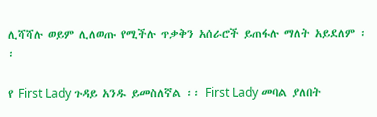ሊሻሻሉ ወይም ሊለወጡ የሚችሉ ጥቃቅን አሰራሮች ይጠፋሉ ማለት አይደለም ፡፡

የ First Lady ጉዳይ አንዱ ይመስለኛል ፡፡ First Lady መባል ያለበት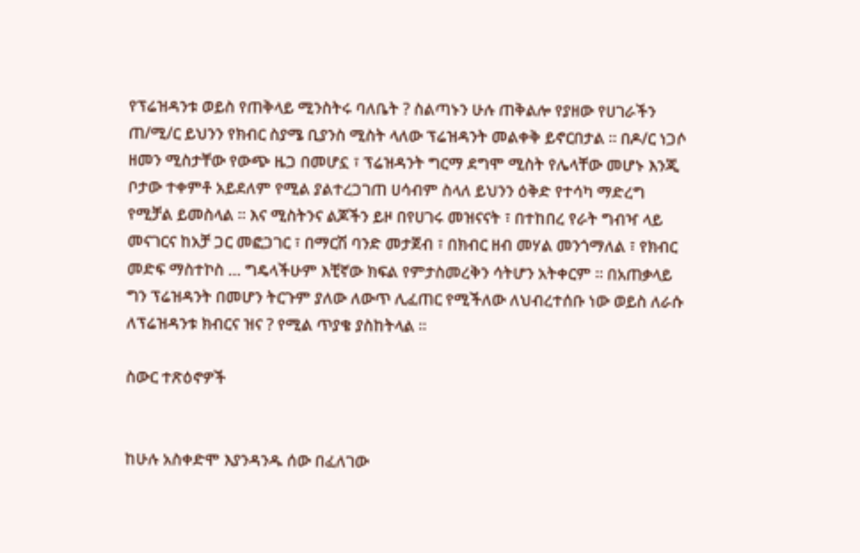የፕሬዝዳንቱ ወይስ የጠቅላይ ሚንስትሩ ባለቤት ? ስልጣኑን ሁሉ ጠቅልሎ የያዘው የሀገራችን ጠ/ሚ/ር ይህንን የክብር ስያሜ ቢያንስ ሚስት ላለው ፕሬዝዳንት መልቀቅ ይኖርበታል ፡፡ በዶ/ር ነጋሶ ዘመን ሚስታቸው የውጭ ዜጋ በመሆኗ ፣ ፕሬዝዳንት ግርማ ደግሞ ሚስት የሌላቸው መሆኑ እንጂ ቦታው ተቀምቶ አይደለም የሚል ያልተረጋገጠ ሀሳብም ስላለ ይህንን ዕቅድ የተሳካ ማድረግ የሚቻል ይመስላል ፡፡ እና ሚስትንና ልጆችን ይዞ በየሀገሩ መዝናናት ፣ በተከበረ የራት ግብዣ ላይ መናገርና ከአቻ ጋር መፎጋገር ፣ በማርሽ ባንድ መታጀብ ፣ በክብር ዘብ መሃል መንጎማለል ፣ የክብር መድፍ ማስተኮስ … ግዴላችሁም እቺኛው ክፍል የምታስመረቅን ሳትሆን አትቀርም ፡፡ በአጠቃላይ ግን ፕሬዝዳንት በመሆን ትርጉም ያለው ለውጥ ሊፈጠር የሚችለው ለህብረተሰቡ ነው ወይስ ለራሱ ለፕሬዝዳንቱ ክብርና ዝና ? የሚል ጥያቄ ያስከትላል ፡፡

ስውር ተጽዕኖዎች


ከሁሉ አስቀድሞ እያንዳንዱ ሰው በፈለገው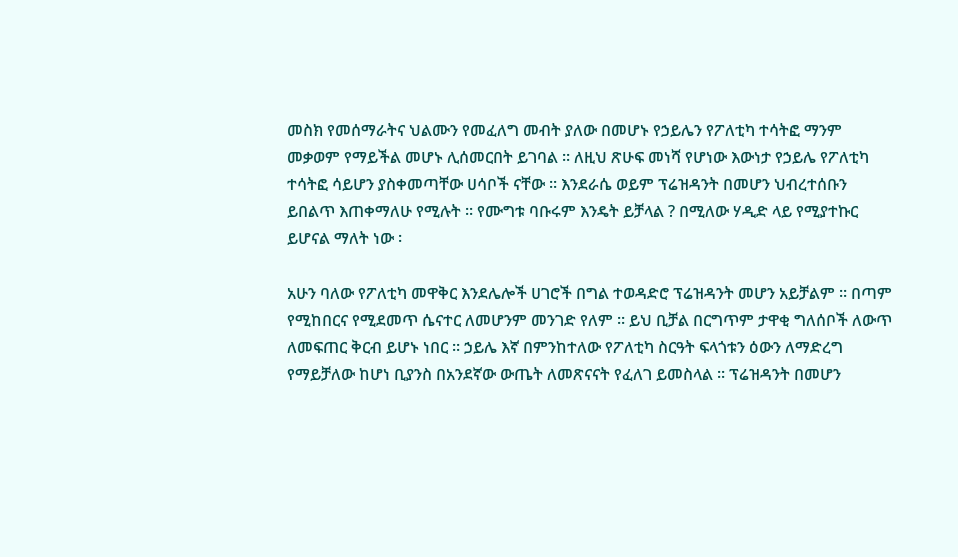መስክ የመሰማራትና ህልሙን የመፈለግ መብት ያለው በመሆኑ የኃይሌን የፖለቲካ ተሳትፎ ማንም መቃወም የማይችል መሆኑ ሊሰመርበት ይገባል ፡፡ ለዚህ ጽሁፍ መነሻ የሆነው እውነታ የኃይሌ የፖለቲካ ተሳትፎ ሳይሆን ያስቀመጣቸው ሀሳቦች ናቸው ፡፡ እንደራሴ ወይም ፕሬዝዳንት በመሆን ህብረተሰቡን ይበልጥ እጠቀማለሁ የሚሉት ፡፡ የሙግቱ ባቡሩም እንዴት ይቻላል ? በሚለው ሃዲድ ላይ የሚያተኩር ይሆናል ማለት ነው ፡

አሁን ባለው የፖለቲካ መዋቅር እንደሌሎች ሀገሮች በግል ተወዳድሮ ፕሬዝዳንት መሆን አይቻልም ፡፡ በጣም የሚከበርና የሚደመጥ ሴናተር ለመሆንም መንገድ የለም ፡፡ ይህ ቢቻል በርግጥም ታዋቂ ግለሰቦች ለውጥ ለመፍጠር ቅርብ ይሆኑ ነበር ፡፡ ኃይሌ እኛ በምንከተለው የፖለቲካ ስርዓት ፍላጎቱን ዕውን ለማድረግ የማይቻለው ከሆነ ቢያንስ በአንደኛው ውጤት ለመጽናናት የፈለገ ይመስላል ፡፡ ፕሬዝዳንት በመሆን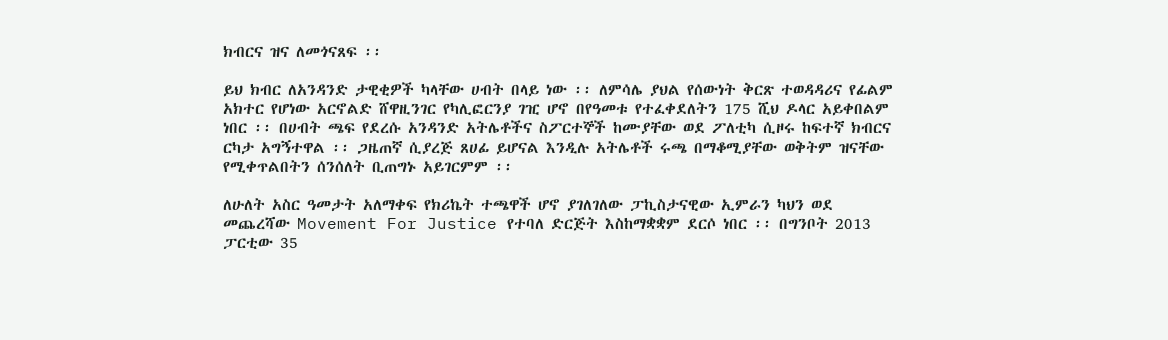ክብርና ዝና ለመጎናጸፍ ፡፡

ይህ ክብር ለአንዳንድ ታዊቂዎች ካላቸው ሀብት በላይ ነው ፡፡ ለምሳሌ ያህል የሰውነት ቅርጽ ተወዳዳሪና የፊልም አክተር የሆነው አርኖልድ ሸዋዚንገር የካሊፎርንያ ገዢ ሆኖ በየዓመቱ የተፈቀደለትን 175 ሺህ ዶላር አይቀበልም ነበር ፡፡ በሀብት ጫፍ የደረሱ አንዳንድ አትሌቶችና ስፖርተኞች ከሙያቸው ወደ ፖለቲካ ሲዞሩ ከፍተኛ ክብርና ርካታ አግኝተዋል ፡፡ ጋዜጠኛ ሲያረጅ ጸሀፊ ይሆናል እንዲሉ አትሌቶች ሩጫ በማቆሚያቸው ወቅትም ዝናቸው የሚቀጥልበትን ሰንሰለት ቢጠግኑ አይገርምም ፡፡

ለሁለት አስር ዓመታት አለማቀፍ የክሪኬት ተጫዋች ሆኖ ያገለገለው ፓኪስታናዊው ኢምራን ካህን ወደ መጨረሻው Movement For Justice የተባለ ድርጅት እስከማቋቋም ደርሶ ነበር ፡፡ በግንቦት 2013 ፓርቲው 35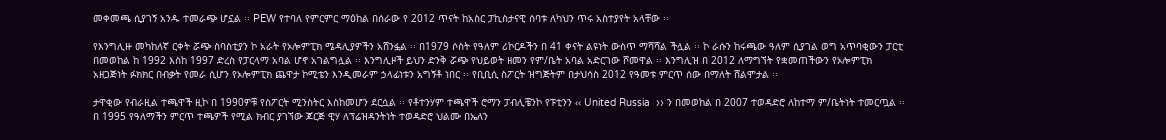መቀመጫ ሲያገኝ አንዱ ተመራጭ ሆኗል ፡፡ PEW የተባለ የምርምር ማዕከል በሰራው የ 2012 ጥናት ከአስር ፓኪስታናዊ ሰባቱ ለካህን ጥሩ አስተያየት አላቸው ፡፡

የእንግሊዙ መካከለኛ ርቀት ሯጭ ስባስቲያን ኮ አራት የኦሎምፒክ ሜዳሊያዎችን አሸንፏል ፡፡ በ1979 ሶስት የዓለም ሪኮርዶችን በ 41 ቀናት ልዩነት ውስጥ ማሻሻል ችሏል ፡፡ ኮ ራሱን ከሩጫው ዓለም ሲያገል ወግ አጥባቂውን ፓርቲ በመወከል ከ 1992 እስከ 1997 ድረስ የፓርላማ አባል ሆኖ አገልግሏል ፡፡ እንግሊዞች ይህን ድንቅ ሯጭ የህይወት ዘመን የም/ቤት አባል አድርገው ሾመዋል ፡፡ እንግሊዝ በ 2012 ለማግኘት የቋመጠችውን የኦሎምፒክ አዘጋጅነት ፉክክር በብቃት የመራ ሲሆን የኦሎምፒክ ጨዋታ ኮሚቴን እንዲመራም ኃላፊነቱን አግኝቶ ነበር ፡፡ የቢቢሲ ስፖርት ዝግጅትም በታህሳስ 2012 የዓመቱ ምርጥ ሰው በማለት ሸልሞታል ፡፡

ታዋቂው የብራዚል ተጫዋች ዚኮ በ 1990ዎቹ የስፖርት ሚንስትር እስከመሆን ደርሷል ፡፡ የቶተንሃም ተጫዋች ሮማን ፓብሊቼንኮ የፑቲንን ‹‹ United Russia  ›› ን በመወከል በ 2007 ተወዳድሮ ለከተማ ም/ቤትነት ተመርጧል ፡፡ በ 1995 የዓለማችን ምርጥ ተጫዎች የሚል ክብር ያገኘው ጆርጅ ዊሃ ለፕሬዝዳንትነት ተወዳድሮ ህልሙ በኤለን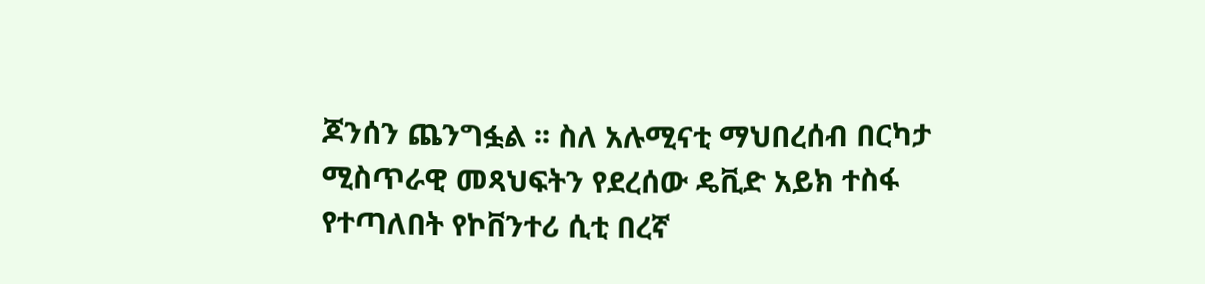ጆንሰን ጨንግፏል ፡፡ ስለ አሉሚናቲ ማህበረሰብ በርካታ ሚስጥራዊ መጻህፍትን የደረሰው ዴቪድ አይክ ተስፋ የተጣለበት የኮቨንተሪ ሲቲ በረኛ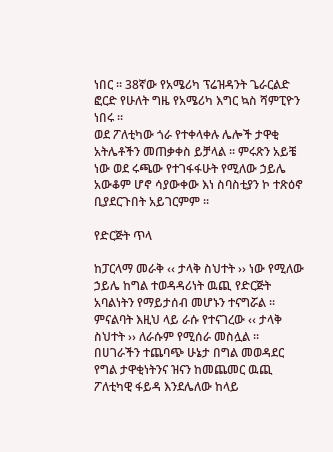ነበር ፡፡ 38ኛው የአሜሪካ ፕሬዝዳንት ጌራርልድ ፎርድ የሁለት ግዜ የአሜሪካ እግር ኳስ ሻምፒዮን ነበሩ ፡፡
ወደ ፖለቲካው ጎራ የተቀላቀሉ ሌሎች ታዋቂ አትሌቶችን መጠቃቀስ ይቻላል ፡፡ ምሩጽን አይቼ ነው ወደ ሩጫው የተገፋፋሁት የሚለው ኃይሌ አውቆም ሆኖ ሳያውቀው እነ ስባስቲያን ኮ ተጽዕኖ ቢያደርጉበት አይገርምም ፡፡

የድርጅት ጥላ

ከፓርላማ መራቅ ‹‹ ታላቅ ስህተት ›› ነው የሚለው ኃይሌ ከግል ተወዳዳሪነት ዉጪ የድርጅት አባልነትን የማይታሰብ መሆኑን ተናግሯል ፡፡ ምናልባት እዚህ ላይ ራሱ የተናገረው ‹‹ ታላቅ ስህተት ›› ለራሱም የሚሰራ መስሏል ፡፡
በሀገራችን ተጨባጭ ሁኔታ በግል መወዳደር የግል ታዋቂነትንና ዝናን ከመጨመር ዉጪ ፖለቲካዊ ፋይዳ እንደሌለው ከላይ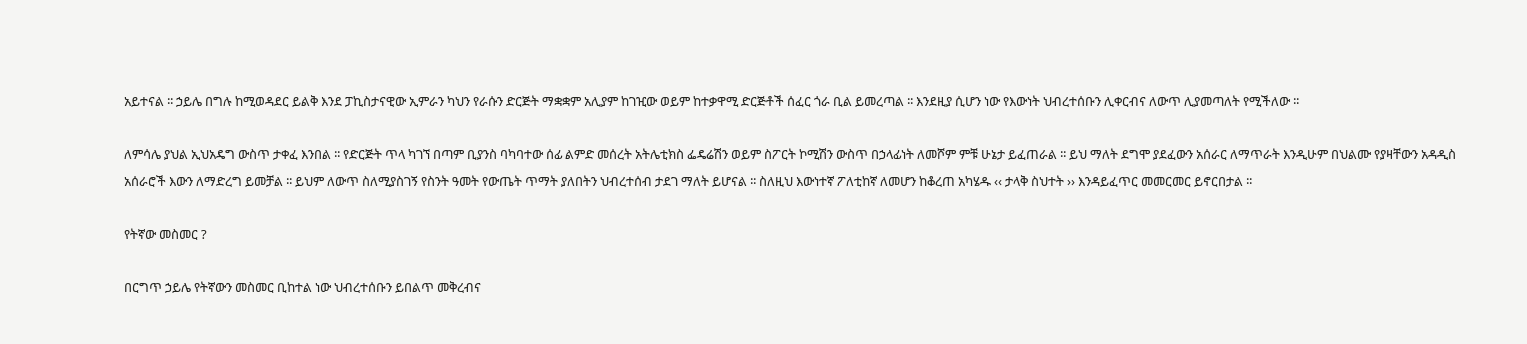አይተናል ፡፡ ኃይሌ በግሉ ከሚወዳደር ይልቅ እንደ ፓኪስታናዊው ኢምራን ካህን የራሱን ድርጅት ማቋቋም አሊያም ከገዢው ወይም ከተቃዋሚ ድርጅቶች ሰፈር ጎራ ቢል ይመረጣል ፡፡ እንደዚያ ሲሆን ነው የእውነት ህብረተሰቡን ሊቀርብና ለውጥ ሊያመጣለት የሚችለው ፡፡

ለምሳሌ ያህል ኢህአዴግ ውስጥ ታቀፈ እንበል ፡፡ የድርጅት ጥላ ካገኘ በጣም ቢያንስ ባካባተው ሰፊ ልምድ መሰረት አትሌቲክስ ፌዴሬሽን ወይም ስፖርት ኮሚሽን ውስጥ በኃላፊነት ለመሾም ምቹ ሁኔታ ይፈጠራል ፡፡ ይህ ማለት ደግሞ ያደፈውን አሰራር ለማጥራት እንዲሁም በህልሙ የያዛቸውን አዳዲስ አሰራሮች እውን ለማድረግ ይመቻል ፡፡ ይህም ለውጥ ስለሚያስገኝ የስንት ዓመት የውጤት ጥማት ያለበትን ህብረተሰብ ታደገ ማለት ይሆናል ፡፡ ስለዚህ እውነተኛ ፖለቲከኛ ለመሆን ከቆረጠ አካሄዱ ‹‹ ታላቅ ስህተት ›› እንዳይፈጥር መመርመር ይኖርበታል ፡፡

የትኛው መስመር ?

በርግጥ ኃይሌ የትኛውን መስመር ቢከተል ነው ህብረተሰቡን ይበልጥ መቅረብና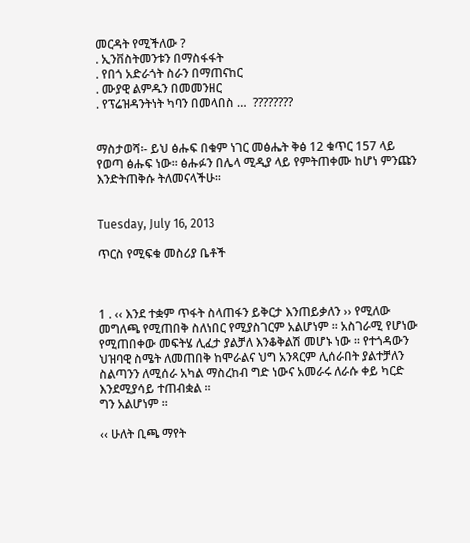መርዳት የሚችለው ?
. ኢንቨስትመንቱን በማስፋፋት
. የበጎ አድራጎት ስራን በማጠናከር
. ሙያዊ ልምዱን በመመንዘር
. የፕሬዝዳንትነት ካባን በመላበስ …  ????????


ማስታወሻ፡- ይህ ፅሑፍ በቁም ነገር መፅሔት ቅፅ 12 ቁጥር 157 ላይ የወጣ ፅሑፍ ነው፡፡ ፅሑፉን በሌላ ሚዲያ ላይ የምትጠቀሙ ከሆነ ምንጩን እንድትጠቅሱ ትለመናላችሁ፡፡


Tuesday, July 16, 2013

ጥርስ የሚፍቁ መስሪያ ቤቶች



1 . ‹‹ እንደ ተቋም ጥፋት ስላጠፋን ይቅርታ እንጠይቃለን ›› የሚለው መግለጫ የሚጠበቅ ስለነበር የሚያስገርም አልሆነም ፡፡ አስገራሚ የሆነው የሚጠበቀው መፍትሄ ሊፈታ ያልቻለ እንቆቅልሽ መሆኑ ነው ፡፡ የተጎዳውን ህዝባዊ ስሜት ለመጠበቅ ከሞራልና ህግ አንጻርም ሊሰራበት ያልተቻለን ስልጣንን ለሚሰራ አካል ማስረከብ ግድ ነውና አመራሩ ለራሱ ቀይ ካርድ እንደሚያሳይ ተጠብቋል ፡፡
ግን አልሆነም ፡፡

‹‹ ሁለት ቢጫ ማየት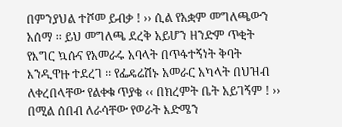በምንያህል ተሾመ ይብቃ ! ›› ሲል የአቋም መግለጫውን አሰማ ፡፡ ይህ መግለጫ ደረቅ አይሆን ዘንድም ጥቂት የእግር ኳሱና የአመራሩ አባላት በጥፋተኝነት ቅባት እንዲዋዙ ተደረገ ፡፡ የፌዴሬሽኑ አመራር አካላት በህዝብ ለቀረበላቸው የልቀቁ ጥያቄ ‹‹ በክረምት ቤት አይገኝም ! ›› በሚል ሰበብ ለራሳቸው የወራት እድሜን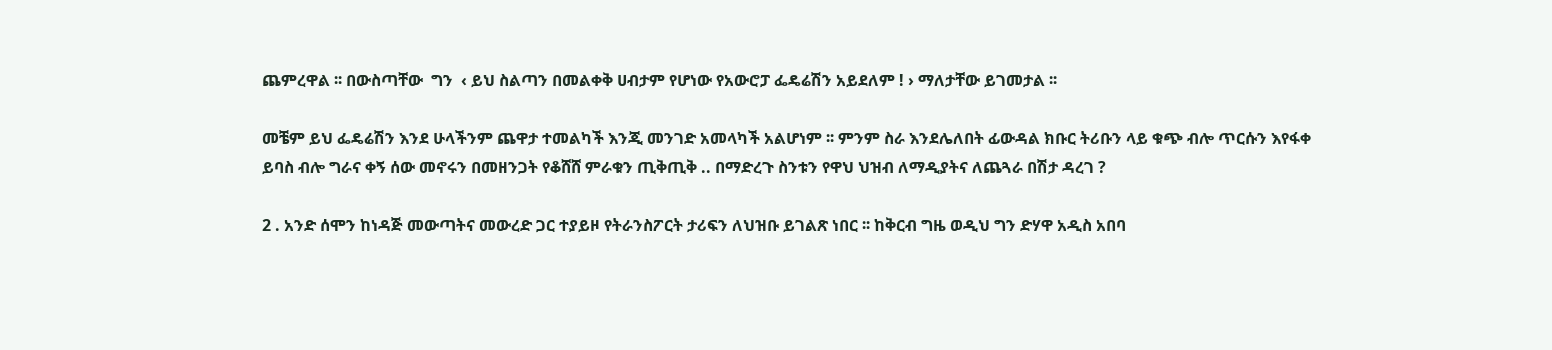ጨምረዋል ፡፡ በውስጣቸው  ግን  ‹ ይህ ስልጣን በመልቀቅ ሀብታም የሆነው የአውሮፓ ፌዴሬሽን አይደለም ! › ማለታቸው ይገመታል ፡፡

መቼም ይህ ፌዴሬሽን እንደ ሁላችንም ጨዋታ ተመልካች እንጂ መንገድ አመላካች አልሆነም ፡፡ ምንም ስራ እንደሌለበት ፊውዳል ክቡር ትሪቡን ላይ ቁጭ ብሎ ጥርሱን እየፋቀ ይባስ ብሎ ግራና ቀኝ ሰው መኖሩን በመዘንጋት የቆሸሸ ምራቁን ጢቅጢቅ .. በማድረጉ ስንቱን የዋህ ህዝብ ለማዲያትና ለጨጓራ በሽታ ዳረገ ?

2 . አንድ ሰሞን ከነዳጅ መውጣትና መውረድ ጋር ተያይዞ የትራንስፖርት ታሪፍን ለህዝቡ ይገልጽ ነበር ፡፡ ከቅርብ ግዜ ወዲህ ግን ድሃዋ አዲስ አበባ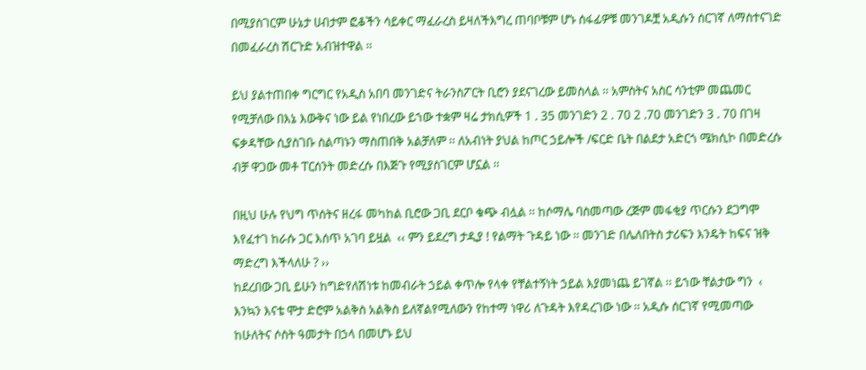በሚያስገርም ሁኔታ ሀብታም ፎቆችን ሳይቀር ማፈራረስ ይዛለችእግረ ጠባቦቹም ሆኑ ሰፋፊዎቹ መንገዶቿ አዲሱን ሰርገኛ ለማስተናገድ በመፈራረስ ሽርጉድ አብዝተዋል ፡፡

ይህ ያልተጠበቀ ግርግር የአዲስ አበባ መንገድና ትራንስፖርት ቢሮን ያደናገረው ይመስላል ፡፡ አምስትና አስር ሳንቲም መጨመር የሚቻለው በእኔ እውቅና ነው ይል የነበረው ይኀው ተቋም ዛሬ ታክሲዎች 1 . 35 መንገድን 2 . 70 2 .70 መንገድን 3 . 70 በገዛ ፍቃዳቸው ሲያስገቡ ስልጣኑን ማስጠበቅ አልቻለም ፡፡ ለአብነት ያህል ከጦር ኃይሎች /ፍርድ ቤት በልደታ አድርጎ ሜክሲኮ በመድረሱ ብቻ ዋጋው መቶ ፐርሰንት መድረሱ በእጅጉ የሚያስገርም ሆኗል ፡፡

በዚህ ሁሉ የህግ ጥሰትና ዘረፋ መካከል ቢሮው ጋቢ ደርቦ ቁጭ ብሏል ፡፡ ከሶማሌ ባስመጣው ረጅም መፋቂያ ጥርሱን ደጋግሞ እየፈተገ ከራሱ ጋር እሰጥ አገባ ይዟል  ‹‹ ምን ይደረግ ታዲያ ! የልማት ጉዳይ ነው ፡፡ መንገድ በሌለበትስ ታሪፍን እንዴት ከፍና ዝቅ ማድረግ እችላለሁ ? ››
ከደረበው ጋቢ ይሁን ከግድየለሽነቱ ከመብራት ኃይል ቀጥሎ የላቀ የቸልተኝነት ኃይል እያመነጨ ይገኛል ፡፡ ይኀው ቸልታው ግን  ‹ እንኳን እናቴ ሞታ ድሮም አልቅስ አልቅስ ይለኛልየሚለውን የከተማ ነዋሪ ለጉዳት እየዳረገው ነው ፡፡ አዲሱ ሰርገኛ የሚመጣው ከሁለትና ሶስት ዓመታት በኃላ በመሆኑ ይህ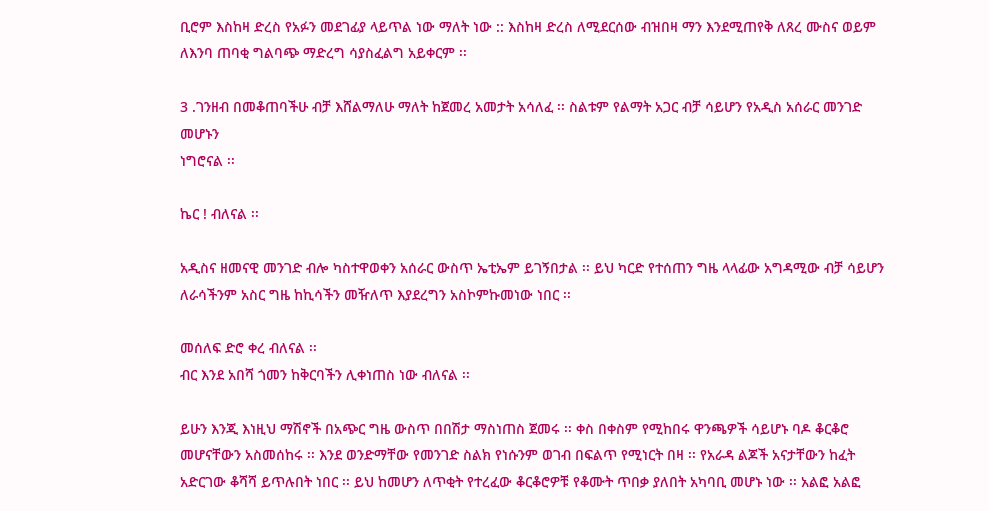ቢሮም እስከዛ ድረስ የአፉን መደገፊያ ላይጥል ነው ማለት ነው :: እስከዛ ድረስ ለሚደርሰው ብዝበዛ ማን እንደሚጠየቅ ለጸረ ሙስና ወይም ለእንባ ጠባቂ ግልባጭ ማድረግ ሳያስፈልግ አይቀርም ፡፡

3 .ገንዘብ በመቆጠባችሁ ብቻ እሸልማለሁ ማለት ከጀመረ አመታት አሳለፈ ፡፡ ስልቱም የልማት አጋር ብቻ ሳይሆን የአዲስ አሰራር መንገድ መሆኑን
ነግሮናል ፡፡

ኬር ! ብለናል ፡፡

አዲስና ዘመናዊ መንገድ ብሎ ካስተዋወቀን አሰራር ውስጥ ኤቲኤም ይገኝበታል ፡፡ ይህ ካርድ የተሰጠን ግዜ ላላፊው አግዳሚው ብቻ ሳይሆን ለራሳችንም አስር ግዜ ከኪሳችን መዥለጥ እያደረግን አስኮምኩመነው ነበር ፡፡

መሰለፍ ድሮ ቀረ ብለናል ፡፡
ብር እንደ አበሻ ጎመን ከቅርባችን ሊቀነጠስ ነው ብለናል ፡፡

ይሁን እንጂ እነዚህ ማሽኖች በአጭር ግዜ ውስጥ በበሽታ ማስነጠስ ጀመሩ ፡፡ ቀስ በቀስም የሚከበሩ ዋንጫዎች ሳይሆኑ ባዶ ቆርቆሮ መሆናቸውን አስመሰከሩ ፡፡ እንደ ወንድማቸው የመንገድ ስልክ የነሱንም ወገብ በፍልጥ የሚነርት በዛ ፡፡ የአራዳ ልጆች አናታቸውን ከፈት አድርገው ቆሻሻ ይጥሉበት ነበር ፡፡ ይህ ከመሆን ለጥቂት የተረፈው ቆርቆሮዎቹ የቆሙት ጥበቃ ያለበት አካባቢ መሆኑ ነው ፡፡ አልፎ አልፎ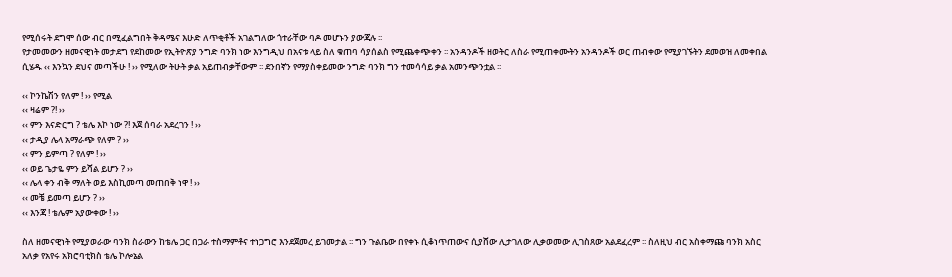የሚሰሩት ደግሞ ሰው ብር በሚፈልግበት ቅዳሜና እሁድ ለጥቂቶች አገልግለው ጎተራቸው ባዶ መሆኑን ያውጃሉ ፡፡
የታመመውን ዘመናዊነት መታደግ የደከመው የኢትዮጽያ ንግድ ባንክ ነው እንግዲህ በአናቱ ላይ ስለ ቁጠባ ሳያሰልስ የሚጨቀጭቀን ፡፡ አንዳንዶች ዘወትር ለስራ የሚጠቀሙትን አንዳንዶች ወር ጠብቀው የሚያገኙትን ደመወዝ ለመቀበል ሲሄዱ ‹‹ እንኳን ደህና መጣችሁ ! ›› የሚለው ትሁት ቃል አይጠብቃቸውም ፡፡ ደንበኛን የማያስቀይመው ንግድ ባንክ ግን ተመሳሳይ ቃል አመንጭንቷል ፡፡

‹‹ ኮንኬሽን የለም ! ›› የሚል
‹‹ ዛሬም ?! ››
‹‹ ምን እናድርግ ? ቴሌ እኮ ነው ?! እጀ ሰባራ አደረገን ! ››
‹‹ ታዲያ ሌላ አማራጭ የለም ? ››
‹‹ ምን ይምጣ ? የለም ! ››
‹‹ ወይ ጌታዬ ምን ይሻል ይሆን ? ››
‹‹ ሌላ ቀን ብቅ ማለት ወይ እስኪመጣ መጠበቅ ነዋ ! ››
‹‹ መቼ ይመጣ ይሆን ? ››
‹‹ እንጃ ! ቴሌም አያውቀው ! ››

ስለ ዘመናዊነት የሚያወራው ባንክ ስራውን ከቴሌ ጋር በጋራ ተስማምቶና ተነጋግሮ እንደጀመረ ይገመታል ፡፡ ግን ጉልቤው በየቀኑ ሲቆነጥጠውና ሲያሸው ሊታገለው ሊቃወመው ሊገስጸው አልደፈረም ፡፡ ስለዚህ ብር አስቀማጩ ባንክ አስር አለቃ የአየሩ አክሮባቲክስ ቴሌ ኮሎኔል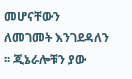መሆናቸውን ለመገመት እንገደዳለን ፡፡ ጂኔራሎቹን ያው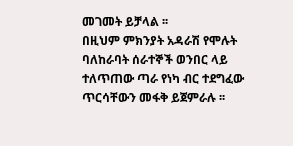መገመት ይቻላል ፡፡
በዚህም ምክንያት አዳራሽ የሞሉት ባለከራባት ሰራተኞች ወንበር ላይ ተለጥጠው ጣራ የነካ ብር ተደግፈው ጥርሳቸውን መፋቅ ይጀምራሉ ፡፡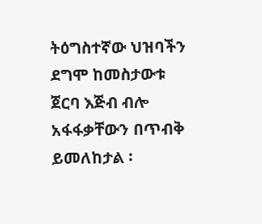ትዕግስተኛው ህዝባችን ደግሞ ከመስታውቱ ጀርባ እጅብ ብሎ አፋፋቃቸውን በጥብቅ ይመለከታል ፡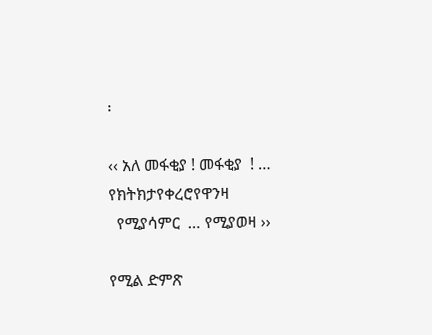፡

‹‹ አለ መፋቂያ ! መፋቂያ  ! … የክትክታየቀረሮየዋንዛ
  የሚያሳምር  … የሚያወዛ ››

የሚል ድምጽ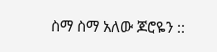ስማ ስማ አለው ጆሮዬን ::